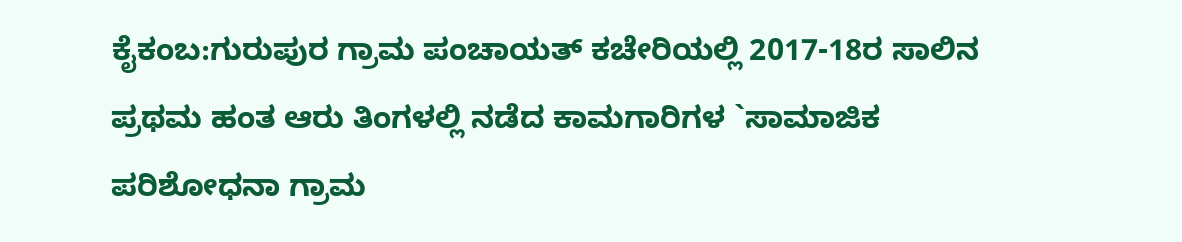ಕೈಕಂಬ:ಗುರುಪುರ ಗ್ರಾಮ ಪಂಚಾಯತ್ ಕಚೇರಿಯಲ್ಲಿ 2017-18ರ ಸಾಲಿನ ಪ್ರಥಮ ಹಂತ ಆರು ತಿಂಗಳಲ್ಲಿ ನಡೆದ ಕಾಮಗಾರಿಗಳ `ಸಾಮಾಜಿಕ ಪರಿಶೋಧನಾ ಗ್ರಾಮ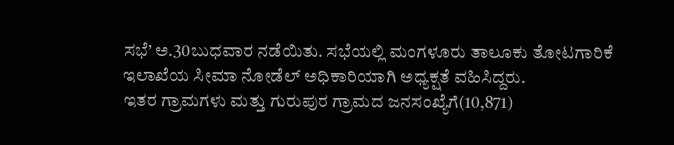ಸಭೆ’ ಅ.30ಬುಧವಾರ ನಡೆಯಿತು. ಸಭೆಯಲ್ಲಿ ಮಂಗಳೂರು ತಾಲೂಕು ತೋಟಗಾರಿಕೆ ಇಲಾಖೆಯ ಸೀಮಾ ನೋಡೆಲ್ ಅಧಿಕಾರಿಯಾಗಿ ಅಧ್ಯಕ್ಷತೆ ವಹಿಸಿದ್ದರು.
ಇತರ ಗ್ರಾಮಗಳು ಮತ್ತು ಗುರುಪುರ ಗ್ರಾಮದ ಜನಸಂಖ್ಯೆಗೆ(10,871)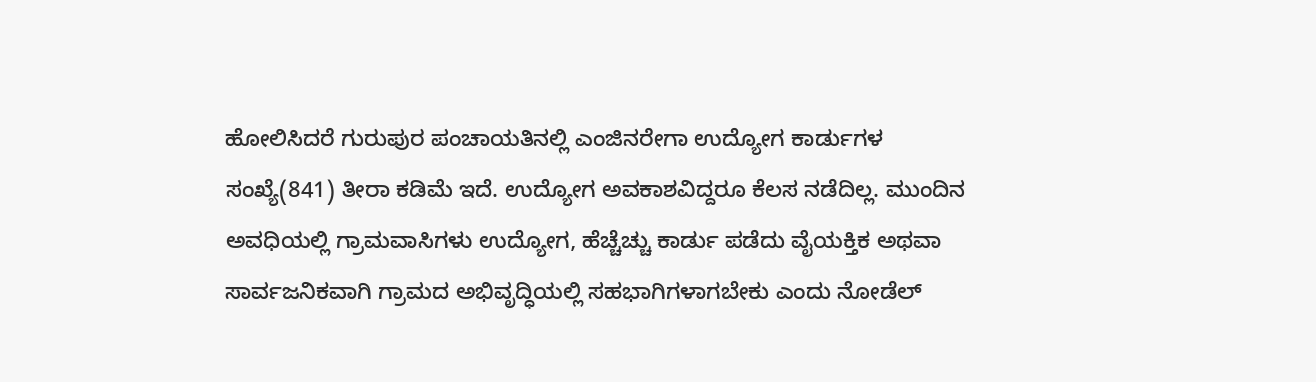ಹೋಲಿಸಿದರೆ ಗುರುಪುರ ಪಂಚಾಯತಿನಲ್ಲಿ ಎಂಜಿನರೇಗಾ ಉದ್ಯೋಗ ಕಾರ್ಡುಗಳ ಸಂಖ್ಯೆ(841) ತೀರಾ ಕಡಿಮೆ ಇದೆ. ಉದ್ಯೋಗ ಅವಕಾಶವಿದ್ದರೂ ಕೆಲಸ ನಡೆದಿಲ್ಲ. ಮುಂದಿನ ಅವಧಿಯಲ್ಲಿ ಗ್ರಾಮವಾಸಿಗಳು ಉದ್ಯೋಗ, ಹೆಚ್ಚೆಚ್ಚು ಕಾರ್ಡು ಪಡೆದು ವೈಯಕ್ತಿಕ ಅಥವಾ ಸಾರ್ವಜನಿಕವಾಗಿ ಗ್ರಾಮದ ಅಭಿವೃದ್ಧಿಯಲ್ಲಿ ಸಹಭಾಗಿಗಳಾಗಬೇಕು ಎಂದು ನೋಡೆಲ್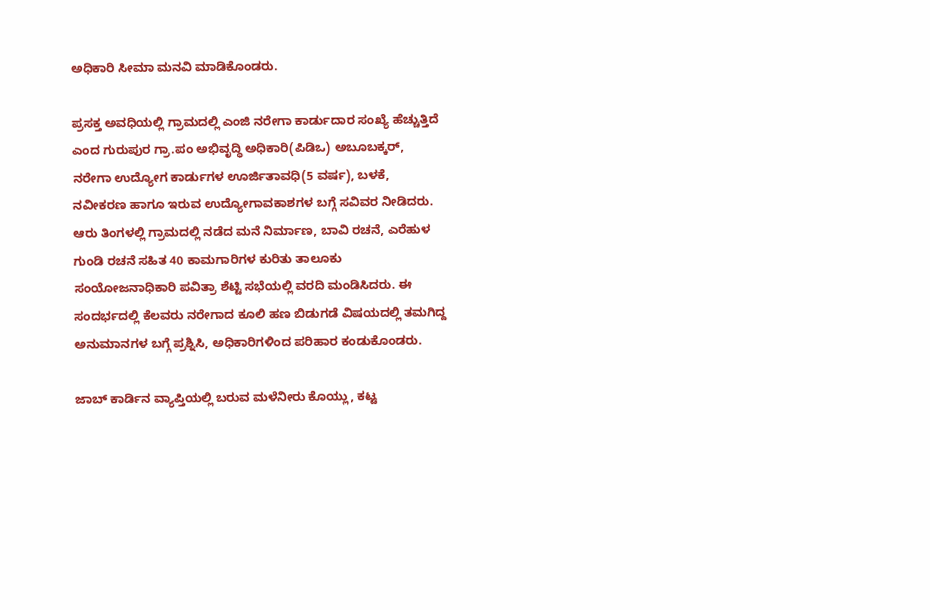ಅಧಿಕಾರಿ ಸೀಮಾ ಮನವಿ ಮಾಡಿಕೊಂಡರು.

ಪ್ರಸಕ್ತ ಅವಧಿಯಲ್ಲಿ ಗ್ರಾಮದಲ್ಲಿ ಎಂಜಿ ನರೇಗಾ ಕಾರ್ಡುದಾರ ಸಂಖ್ಯೆ ಹೆಚ್ಚುತ್ತಿದೆ ಎಂದ ಗುರುಪುರ ಗ್ರಾ.ಪಂ ಅಭಿವೃದ್ಧಿ ಅಧಿಕಾರಿ(ಪಿಡಿಒ) ಅಬೂಬಕ್ಕರ್, ನರೇಗಾ ಉದ್ಯೋಗ ಕಾರ್ಡುಗಳ ಊರ್ಜಿತಾವಧಿ(5 ವರ್ಷ), ಬಳಕೆ, ನವೀಕರಣ ಹಾಗೂ ಇರುವ ಉದ್ಯೋಗಾವಕಾಶಗಳ ಬಗ್ಗೆ ಸವಿವರ ನೀಡಿದರು.
ಆರು ತಿಂಗಳಲ್ಲಿ ಗ್ರಾಮದಲ್ಲಿ ನಡೆದ ಮನೆ ನಿರ್ಮಾಣ, ಬಾವಿ ರಚನೆ, ಎರೆಹುಳ ಗುಂಡಿ ರಚನೆ ಸಹಿತ 40 ಕಾಮಗಾರಿಗಳ ಕುರಿತು ತಾಲೂಕು ಸಂಯೋಜನಾಧಿಕಾರಿ ಪವಿತ್ರಾ ಶೆಟ್ಟಿ ಸಭೆಯಲ್ಲಿ ವರದಿ ಮಂಡಿಸಿದರು. ಈ ಸಂದರ್ಭದಲ್ಲಿ ಕೆಲವರು ನರೇಗಾದ ಕೂಲಿ ಹಣ ಬಿಡುಗಡೆ ವಿಷಯದಲ್ಲಿ ತಮಗಿದ್ದ ಅನುಮಾನಗಳ ಬಗ್ಗೆ ಪ್ರಶ್ನಿಸಿ, ಅಧಿಕಾರಿಗಳಿಂದ ಪರಿಹಾರ ಕಂಡುಕೊಂಡರು.

ಜಾಬ್ ಕಾರ್ಡಿನ ವ್ಯಾಪ್ತಿಯಲ್ಲಿ ಬರುವ ಮಳೆನೀರು ಕೊಯ್ಲು, ಕಟ್ಟ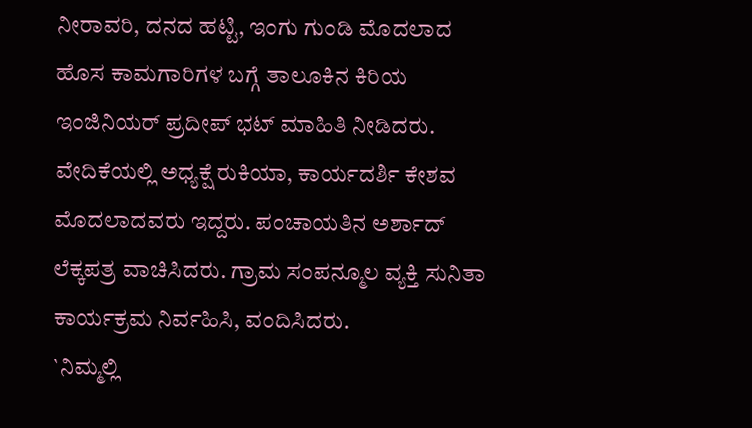ನೀರಾವರಿ, ದನದ ಹಟ್ಟಿ, ಇಂಗು ಗುಂಡಿ ಮೊದಲಾದ ಹೊಸ ಕಾಮಗಾರಿಗಳ ಬಗ್ಗೆ ತಾಲೂಕಿನ ಕಿರಿಯ ಇಂಜಿನಿಯರ್ ಪ್ರದೀಪ್ ಭಟ್ ಮಾಹಿತಿ ನೀಡಿದರು.
ವೇದಿಕೆಯಲ್ಲಿ ಅಧ್ಯಕ್ಷೆ ರುಕಿಯಾ, ಕಾರ್ಯದರ್ಶಿ ಕೇಶವ ಮೊದಲಾದವರು ಇದ್ದರು. ಪಂಚಾಯತಿನ ಅರ್ಶಾದ್ ಲೆಕ್ಕಪತ್ರ ವಾಚಿಸಿದರು. ಗ್ರಾಮ ಸಂಪನ್ಮೂಲ ವ್ಯಕ್ತಿ ಸುನಿತಾ ಕಾರ್ಯಕ್ರಮ ನಿರ್ವಹಿಸಿ, ವಂದಿಸಿದರು.
`ನಿಮ್ಮಲ್ಲಿ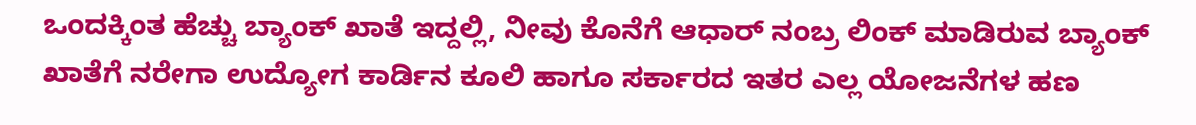ಒಂದಕ್ಕಿಂತ ಹೆಚ್ಚು ಬ್ಯಾಂಕ್ ಖಾತೆ ಇದ್ದಲ್ಲಿ, ನೀವು ಕೊನೆಗೆ ಆಧಾರ್ ನಂಬ್ರ ಲಿಂಕ್ ಮಾಡಿರುವ ಬ್ಯಾಂಕ್ ಖಾತೆಗೆ ನರೇಗಾ ಉದ್ಯೋಗ ಕಾರ್ಡಿನ ಕೂಲಿ ಹಾಗೂ ಸರ್ಕಾರದ ಇತರ ಎಲ್ಲ ಯೋಜನೆಗಳ ಹಣ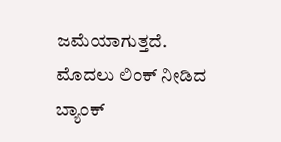ಜಮೆಯಾಗುತ್ತದೆ. ಮೊದಲು ಲಿಂಕ್ ನೀಡಿದ ಬ್ಯಾಂಕ್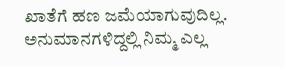ಖಾತೆಗೆ ಹಣ ಜಮೆಯಾಗುವುದಿಲ್ಲ. ಅನುಮಾನಗಳಿದ್ದಲ್ಲಿ ನಿಮ್ಮ ಎಲ್ಲ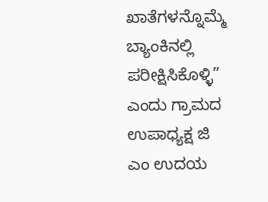ಖಾತೆಗಳನ್ನೊಮ್ಮೆ ಬ್ಯಾಂಕಿನಲ್ಲಿ ಪರೀಕ್ಷಿಸಿಕೊಳ್ಳಿ” ಎಂದು ಗ್ರಾಮದ ಉಪಾಧ್ಯಕ್ಷ ಜಿ ಎಂ ಉದಯ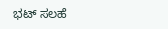ಭಟ್ ಸಲಹೆ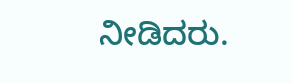ನೀಡಿದರು.